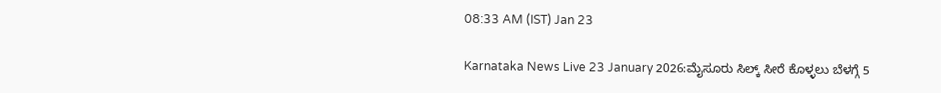08:33 AM (IST) Jan 23

Karnataka News Live 23 January 2026:ಮೈಸೂರು ಸಿಲ್ಕ್ ಸೀರೆ ಕೊಳ್ಳಲು ಬೆಳಗ್ಗೆ 5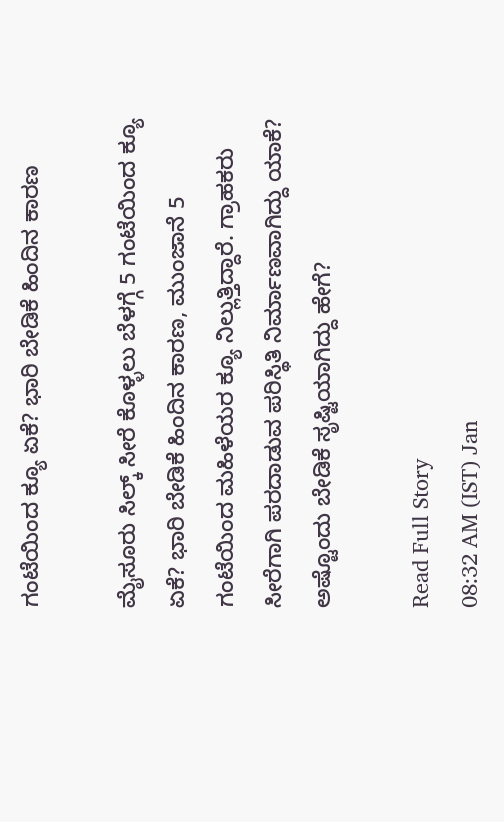ಗಂಟೆಯಿಂದ ಕ್ಯೂ ಏಕೆ? ಭಾರಿ ಬೇಡಿಕೆ ಹಿಂದಿನ ಕಾರಣ

ಮೈಸೂರು ಸಿಲ್ಕ್ ಸೀರೆ ಕೊಳ್ಳಲು ಬೆಳಗ್ಗೆ 5 ಗಂಟೆಯಿಂದ ಕ್ಯೂ ಏಕೆ? ಭಾರಿ ಬೇಡಿಕೆ ಹಿಂದಿನ ಕಾರಣ, ಮುಂಜಾನೆ 5 ಗಂಟೆಯಿಂದ ಮಹಿಳೆಯರ ಕ್ಯೂ ನಿಲ್ಲುತ್ತಿದ್ದಾರೆ. ಗ್ರಾಹಕರು ಸೀರೆಗಾಗಿ ಪರದಾಡುವ ಪರಿಸ್ಥಿತಿ ನಿರ್ಮಾಣವಾಗಿದ್ದು ಯಾಕೆ? ಅಷ್ಟೊಂದು ಬೇಡಿಕೆ ಸೃಷ್ಟಿಯಾಗಿದ್ದು ಹೇಗೆ?

Read Full Story
08:32 AM (IST) Jan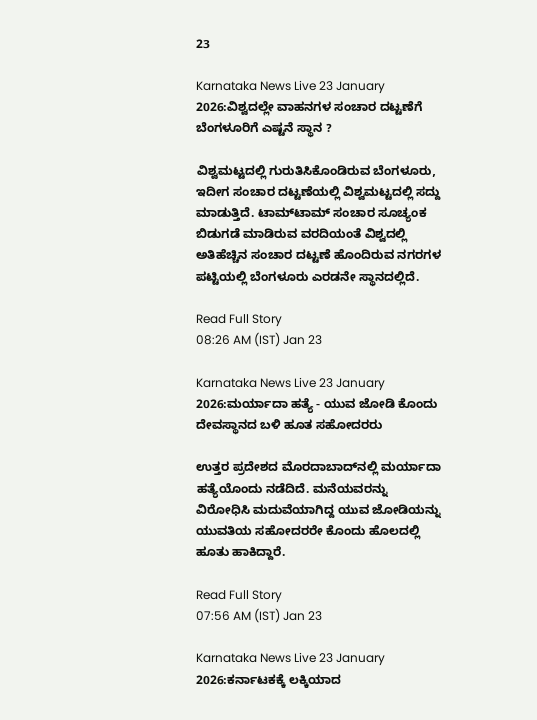23

Karnataka News Live 23 January 2026:ವಿಶ್ವದಲ್ಲೇ ವಾಹನಗಳ ಸಂಚಾರ ದಟ್ಟಣೆಗೆ ಬೆಂಗಳೂರಿಗೆ ಎಷ್ಟನೆ ಸ್ಥಾನ ?

ವಿಶ್ವಮಟ್ಟದಲ್ಲಿ ಗುರುತಿಸಿಕೊಂಡಿರುವ ಬೆಂಗಳೂರು, ಇದೀಗ ಸಂಚಾರ ದಟ್ಟಣೆಯಲ್ಲಿ ವಿಶ್ವಮಟ್ಟದಲ್ಲಿ ಸದ್ದು ಮಾಡುತ್ತಿದೆ. ಟಾಮ್‌ಟಾಮ್‌ ಸಂಚಾರ ಸೂಚ್ಯಂಕ ಬಿಡುಗಡೆ ಮಾಡಿರುವ ವರದಿಯಂತೆ ವಿಶ್ವದಲ್ಲಿ ಅತಿಹೆಚ್ಚಿನ ಸಂಚಾರ ದಟ್ಟಣೆ ಹೊಂದಿರುವ ನಗರಗಳ ಪಟ್ಟಿಯಲ್ಲಿ ಬೆಂಗಳೂರು ಎರಡನೇ ಸ್ಥಾನದಲ್ಲಿದೆ.

Read Full Story
08:26 AM (IST) Jan 23

Karnataka News Live 23 January 2026:ಮರ್ಯಾದಾ ಹತ್ಯೆ - ಯುವ ಜೋಡಿ ಕೊಂದು ದೇವಸ್ಥಾನದ ಬಳಿ ಹೂತ ಸಹೋದರರು

ಉತ್ತರ ಪ್ರದೇಶದ ಮೊರದಾಬಾದ್‌ನಲ್ಲಿ ಮರ್ಯಾದಾ ಹತ್ಯೆಯೊಂದು ನಡೆದಿದೆ. ಮನೆಯವರನ್ನು ವಿರೋಧಿಸಿ ಮದುವೆಯಾಗಿದ್ದ ಯುವ ಜೋಡಿಯನ್ನು ಯುವತಿಯ ಸಹೋದರರೇ ಕೊಂದು ಹೊಲದಲ್ಲಿ ಹೂತು ಹಾಕಿದ್ದಾರೆ.

Read Full Story
07:56 AM (IST) Jan 23

Karnataka News Live 23 January 2026:ಕರ್ನಾಟಕಕ್ಕೆ ಲಕ್ಕಿಯಾದ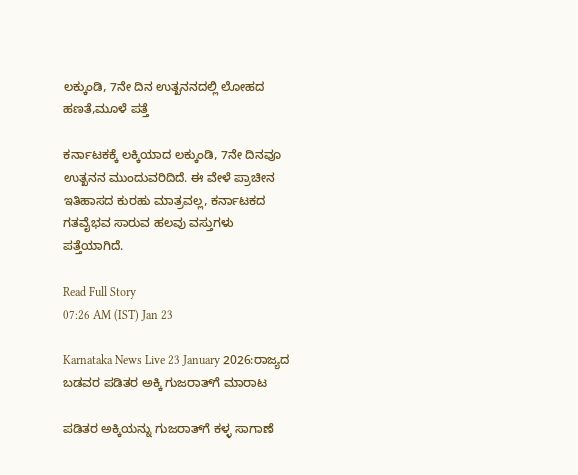ಲಕ್ಕುಂಡಿ, 7ನೇ ದಿನ ಉತ್ಖನನದಲ್ಲಿ ಲೋಹದ ಹಣತೆ,ಮೂಳೆ ಪತ್ತೆ

ಕರ್ನಾಟಕಕ್ಕೆ ಲಕ್ಕಿಯಾದ ಲಕ್ಕುಂಡಿ, 7ನೇ ದಿನವೂ ಉತ್ಖನನ ಮುಂದುವರಿದಿದೆ. ಈ ವೇಳೆ ಪ್ರಾಚೀನ ಇತಿಹಾಸದ ಕುರಹು ಮಾತ್ರವಲ್ಲ, ಕರ್ನಾಟಕದ ಗತವೈಭವ ಸಾರುವ ಹಲವು ವಸ್ತುಗಳು ಪತ್ತೆಯಾಗಿದೆ.

Read Full Story
07:26 AM (IST) Jan 23

Karnataka News Live 23 January 2026:ರಾಜ್ಯದ ಬಡವರ ಪಡಿತರ ಅಕ್ಕಿ ಗುಜರಾತ್‌ಗೆ ಮಾರಾಟ

ಪಡಿತರ ಅಕ್ಕಿಯನ್ನು ಗುಜರಾತ್‌ಗೆ ಕಳ್ಳ ಸಾಗಾಣೆ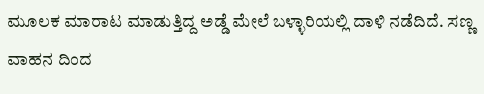ಮೂಲಕ ಮಾರಾಟ ಮಾಡುತ್ತಿದ್ದ ಅಡ್ಡೆ ಮೇಲೆ ಬಳ್ಳಾರಿಯಲ್ಲಿ ದಾಳಿ ನಡೆದಿದೆ. ಸಣ್ಣ ವಾಹನ ದಿಂದ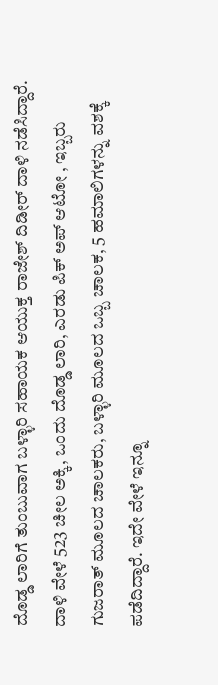ದೊಡ್ಡ ಲಾರಿಗೆ ತುಂಬುವಾಗ ಬಳ್ಳಾರಿ ಸಹಾಯಕ ಆಯುಕ್ತ ರಾಜೇಶ್ ದಿಡೀರ್ ದಾಳಿ ನಡೆಸಿದ್ದಾರೆ. ದಾಳಿ ವೇಳೆ 523 ಚೀಲ ಅಕ್ಕಿ, ಒಂದು ದೊಡ್ಡ ಲಾರಿ, ಎರಡು ಪಿಕ್ ಅಪ್ ಆಟೋ , ಇಬ್ಬರು ಗುಜರಾತ್ ಮೂಲದ ಚಾಲಕರು, ಬಳ್ಳಾರಿ ಮೂಲದ ಒಬ್ಬ ಚಾಲಕ, 5 ಹಮಾಲಿಗಳನ್ನು ವಶಕ್ಕೆ ಪಡೆದಿದ್ದಾರೆ. ಇದೇ ವೇಳೆ ಇನ್ನೂ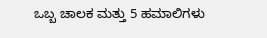ಒಬ್ಬ ಚಾಲಕ ಮತ್ತು 5 ಹಮಾಲಿಗಳು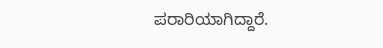ಪರಾರಿಯಾಗಿದ್ದಾರೆ.